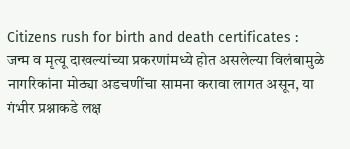Citizens rush for birth and death certificates : जन्म व मृत्यू दाखल्यांच्या प्रकरणांमध्ये होत असलेल्या विलंबामुळे नागरिकांना मोठ्या अडचणींचा सामना करावा लागत असून, या गंभीर प्रश्नाकडे लक्ष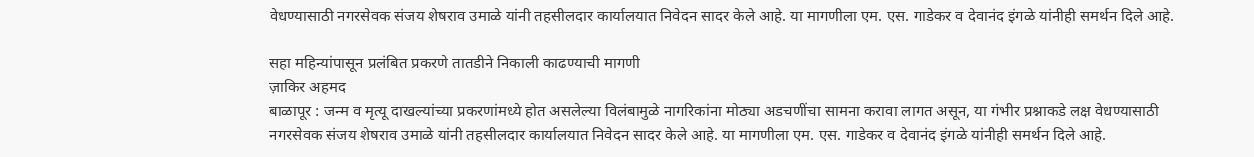वेधण्यासाठी नगरसेवक संजय शेषराव उमाळे यांनी तहसीलदार कार्यालयात निवेदन सादर केले आहे. या मागणीला एम. एस. गाडेकर व देवानंद इंगळे यांनीही समर्थन दिले आहे.

सहा महिन्यांपासून प्रलंबित प्रकरणे तातडीने निकाली काढण्याची मागणी
ज़ाकिर अहमद
बाळापूर : जन्म व मृत्यू दाखल्यांच्या प्रकरणांमध्ये होत असलेल्या विलंबामुळे नागरिकांना मोठ्या अडचणींचा सामना करावा लागत असून, या गंभीर प्रश्नाकडे लक्ष वेधण्यासाठी नगरसेवक संजय शेषराव उमाळे यांनी तहसीलदार कार्यालयात निवेदन सादर केले आहे. या मागणीला एम. एस. गाडेकर व देवानंद इंगळे यांनीही समर्थन दिले आहे.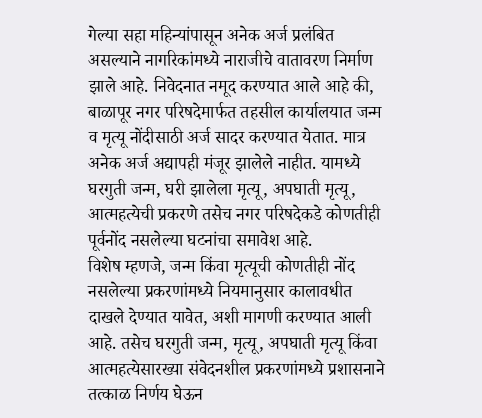गेल्या सहा महिन्यांपासून अनेक अर्ज प्रलंबित असल्याने नागरिकांमध्ये नाराजीचे वातावरण निर्माण झाले आहे. निवेदनात नमूद करण्यात आले आहे की, बाळापूर नगर परिषदेमार्फत तहसील कार्यालयात जन्म व मृत्यू नोंदीसाठी अर्ज सादर करण्यात येतात. मात्र अनेक अर्ज अद्यापही मंजूर झालेले नाहीत. यामध्ये घरगुती जन्म, घरी झालेला मृत्यू, अपघाती मृत्यू, आत्महत्येची प्रकरणे तसेच नगर परिषदेकडे कोणतीही पूर्वनोंद नसलेल्या घटनांचा समावेश आहे.
विशेष म्हणजे, जन्म किंवा मृत्यूची कोणतीही नोंद नसलेल्या प्रकरणांमध्ये नियमानुसार कालावधीत दाखले देण्यात यावेत, अशी मागणी करण्यात आली आहे. तसेच घरगुती जन्म, मृत्यू, अपघाती मृत्यू किंवा आत्महत्येसारख्या संवेदनशील प्रकरणांमध्ये प्रशासनाने तत्काळ निर्णय घेऊन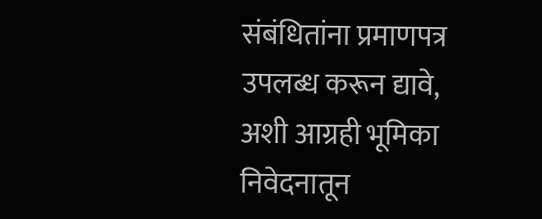संबंधितांना प्रमाणपत्र उपलब्ध करून द्यावे, अशी आग्रही भूमिका निवेदनातून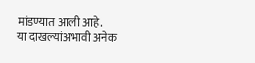मांडण्यात आली आहे.
या दाखल्यांअभावी अनेक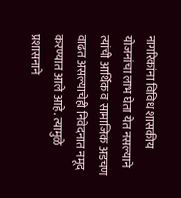नागरिकांना विविध शासकीय योजनांचा लाभ घेता येत नसल्याने त्यांची आर्थिक व सामाजिक अडचण वाढत असल्याचेही निवेदनात नमूद करण्यात आले आहे. त्यामुळे प्रशासनाने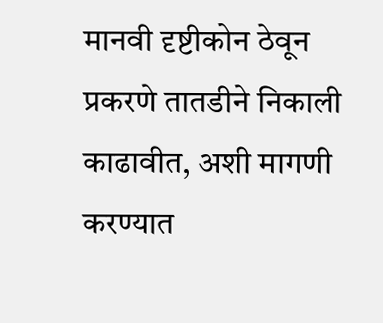मानवी दृष्टीकोन ठेवून प्रकरणे तातडीने निकाली काढावीत, अशी मागणी करण्यात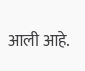आली आहे.